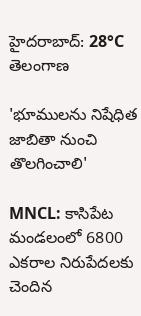హైదరాబాద్: 28°C
తెలంగాణ

'భూములను నిషేధిత జాబితా నుంచి తొలగించాలి'

MNCL: కాసిపేట మండలంలో 6800 ఎకరాల నిరుపేదలకు చెందిన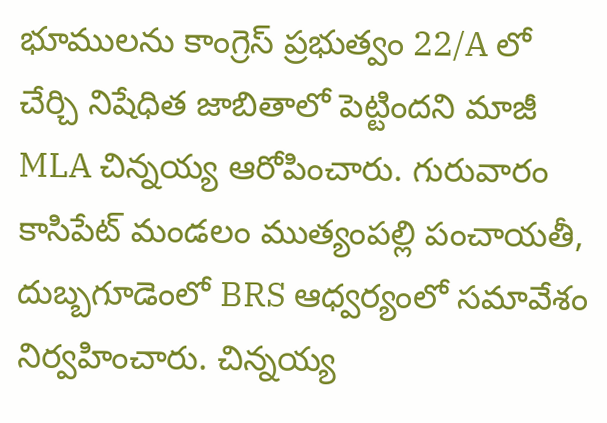భూములను కాంగ్రెస్ ప్రభుత్వం 22/A లో చేర్చి నిషేధిత జాబితాలో పెట్టిందని మాజీ MLA చిన్నయ్య ఆరోపించారు. గురువారం కాసిపేట్ మండలం ముత్యంపల్లి పంచాయతీ, దుబ్బగూడెంలో BRS ఆధ్వర్యంలో సమావేశం నిర్వహించారు. చిన్నయ్య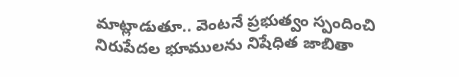మాట్లాడుతూ.. వెంటనే ప్రభుత్వం స్పందించి నిరుపేదల భూములను నిషేధిత జాబితా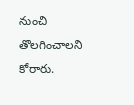నుంచి తొలగించాలని కోరారు.